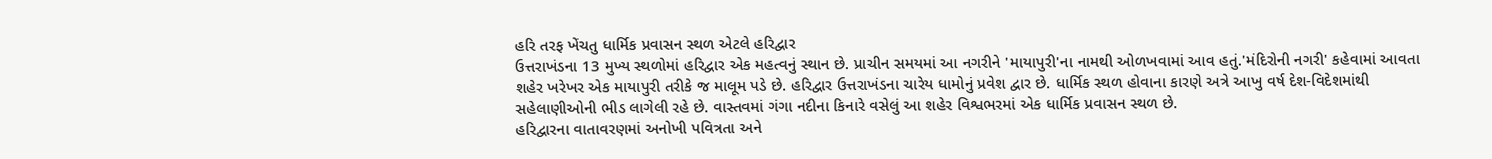હરિ તરફ ખેંચતુ ધાર્મિક પ્રવાસન સ્થળ એટલે હરિદ્વાર
ઉત્તરાખંડના 13 મુખ્ય સ્થળોમાં હરિદ્વાર એક મહત્વનું સ્થાન છે. પ્રાચીન સમયમાં આ નગરીને 'માયાપુરી'ના નામથી ઓળખવામાં આવ હતું.'મંદિરોની નગરી' કહેવામાં આવતા શહેર ખરેખર એક માયાપુરી તરીકે જ માલૂમ પડે છે. હરિદ્વાર ઉત્તરાખંડના ચારેય ધામોનું પ્રવેશ દ્વાર છે. ધાર્મિક સ્થળ હોવાના કારણે અત્રે આખુ વર્ષ દેશ-વિદેશમાંથી સહેલાણીઓની ભીડ લાગેલી રહે છે. વાસ્તવમાં ગંગા નદીના કિનારે વસેલું આ શહેર વિશ્વભરમાં એક ધાર્મિક પ્રવાસન સ્થળ છે.
હરિદ્વારના વાતાવરણમાં અનોખી પવિત્રતા અને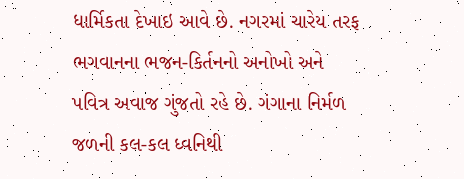ધાર્મિકતા દેખાઇ આવે છે. નગરમાં ચારેય તરફ ભગવાનના ભજન-કિર્તનનો અનોખો અને પવિત્ર અવાજ ગુંજતો રહે છે. ગંગાના નિર્મળ જળની કલ-કલ ધ્વનિથી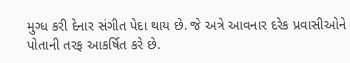મુગ્ધ કરી દેનાર સંગીત પેદા થાય છે. જે અત્રે આવનાર દરેક પ્રવાસીઓને પોતાની તરફ આકર્ષિત કરે છે.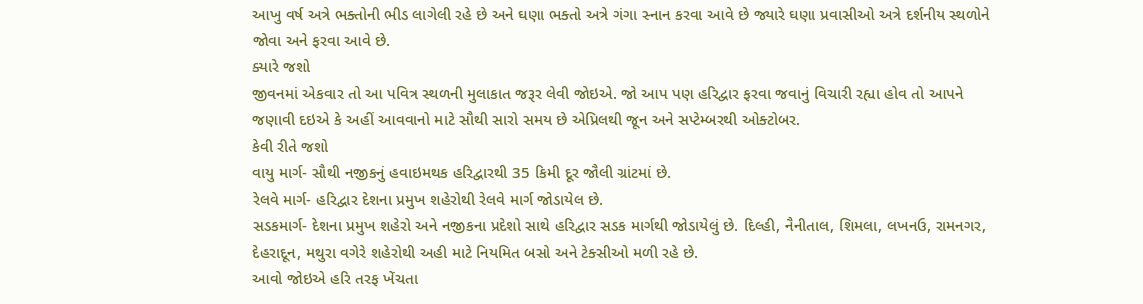આખુ વર્ષ અત્રે ભક્તોની ભીડ લાગેલી રહે છે અને ઘણા ભક્તો અત્રે ગંગા સ્નાન કરવા આવે છે જ્યારે ઘણા પ્રવાસીઓ અત્રે દર્શનીય સ્થળોને જોવા અને ફરવા આવે છે.
ક્યારે જશો
જીવનમાં એકવાર તો આ પવિત્ર સ્થળની મુલાકાત જરૂર લેવી જોઇએ. જો આપ પણ હરિદ્વાર ફરવા જવાનું વિચારી રહ્યા હોવ તો આપને જણાવી દઇએ કે અહીં આવવાનો માટે સૌથી સારો સમય છે એપ્રિલથી જૂન અને સપ્ટેમ્બરથી ઓક્ટોબર.
કેવી રીતે જશો
વાયુ માર્ગ- સૌથી નજીકનું હવાઇમથક હરિદ્વારથી 35 કિમી દૂર જૌલી ગ્રાંટમાં છે.
રેલવે માર્ગ- હરિદ્વાર દેશના પ્રમુખ શહેરોથી રેલવે માર્ગ જોડાયેલ છે.
સડકમાર્ગ- દેશના પ્રમુખ શહેરો અને નજીકના પ્રદેશો સાથે હરિદ્વાર સડક માર્ગથી જોડાયેલું છે. દિલ્હી, નૈનીતાલ, શિમલા, લખનઉ, રામનગર, દેહરાદૂન, મથુરા વગેરે શહેરોથી અહી માટે નિયમિત બસો અને ટેક્સીઓ મળી રહે છે.
આવો જોઇએ હરિ તરફ ખેંચતા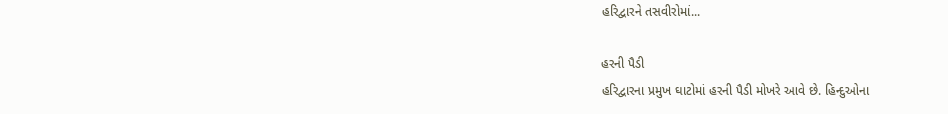હરિદ્વારને તસવીરોમાં...

હરની પૈડી
હરિદ્વારના પ્રમુખ ઘાટોમાં હરની પૈડી મોખરે આવે છે. હિન્દુઓના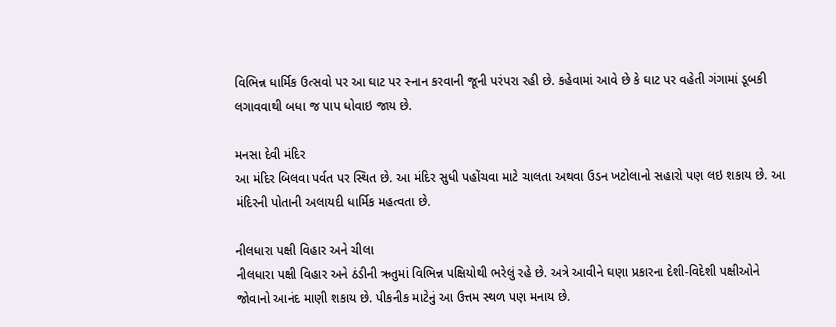વિભિન્ન ધાર્મિક ઉત્સવો પર આ ઘાટ પર સ્નાન કરવાની જૂની પરંપરા રહી છે. કહેવામાં આવે છે કે ઘાટ પર વહેતી ગંગામાં ડૂબકી લગાવવાથી બધા જ પાપ ધોવાઇ જાય છે.

મનસા દેવી મંદિર
આ મંદિર બિલવા પર્વત પર સ્થિત છે. આ મંદિર સુધી પહોંચવા માટે ચાલતા અથવા ઉડન ખટોલાનો સહારો પણ લઇ શકાય છે. આ મંદિરની પોતાની અલાયદી ધાર્મિક મહત્વતા છે.

નીલધારા પક્ષી વિહાર અને ચીલા
નીલધારા પક્ષી વિહાર અને ઠંડીની ઋતુમાં વિભિન્ન પક્ષિયોથી ભરેલું રહે છે. અત્રે આવીને ઘણા પ્રકારના દેશી-વિદેશી પક્ષીઓને જોવાનો આનંદ માણી શકાય છે. પીકનીક માટેનું આ ઉત્તમ સ્થળ પણ મનાય છે.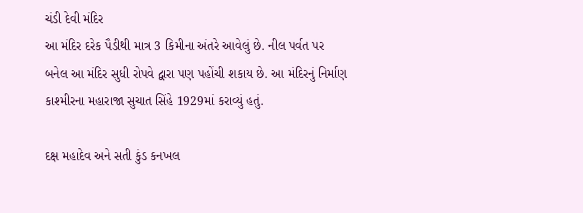ચંડી દેવી મંદિર
આ મંદિર દરેક પૈડીથી માત્ર 3 કિમીના અંતરે આવેલું છે. નીલ પર્વત પર બનેલ આ મંદિર સુધી રોપવે દ્વારા પણ પહોંચી શકાય છે. આ મંદિરનું નિર્માણ કાશ્મીરના મહારાજા સુચાત સિંહે 1929માં કરાવ્યું હતું.

દક્ષ મહાદેવ અને સતી કુંડ કનખલ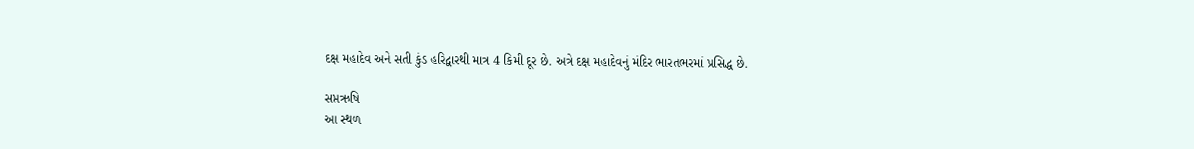દક્ષ મહાદેવ અને સતી કુંડ હરિદ્વારથી માત્ર 4 કિમી દૂર છે. અત્રે દક્ષ મહાદેવનું મંદિર ભારતભરમાં પ્રસિદ્ધ છે.

સપ્તઋષિ
આ સ્થળ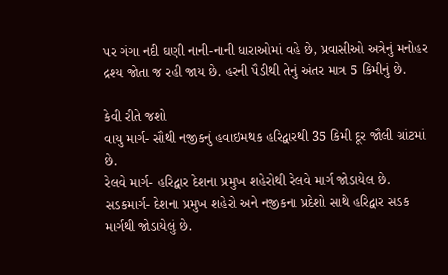પર ગંગા નદી ઘણી નાની-નાની ધારાઓમાં વહે છે, પ્રવાસીઓ અત્રેનું મનોહર દ્રશ્ય જોતા જ રહી જાય છે. હરની પૈડીથી તેનું અંતર માત્ર 5 કિમીનું છે.

કેવી રીતે જશો
વાયુ માર્ગ- સૌથી નજીકનું હવાઇમથક હરિદ્વારથી 35 કિમી દૂર જૌલી ગ્રાંટમાં છે.
રેલવે માર્ગ- હરિદ્વાર દેશના પ્રમુખ શહેરોથી રેલવે માર્ગ જોડાયેલ છે.
સડકમાર્ગ- દેશના પ્રમુખ શહેરો અને નજીકના પ્રદેશો સાથે હરિદ્વાર સડક માર્ગથી જોડાયેલું છે.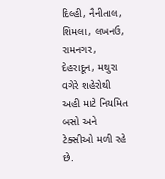દિલ્હી, નૈનીતાલ, શિમલા, લખનઉ, રામનગર, દેહરાદૂન, મથુરા વગેરે શહેરોથી અહી માટે નિયમિત બસો અને ટેક્સીઓ મળી રહે છે.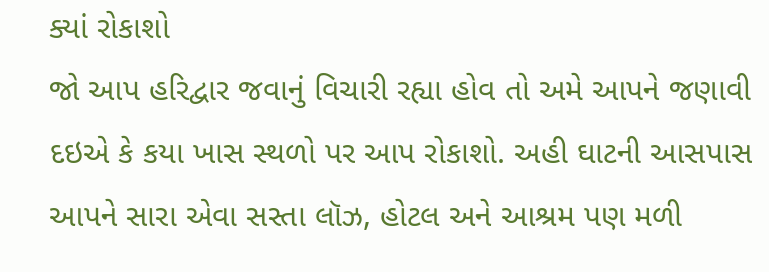ક્યાં રોકાશો
જો આપ હરિદ્વાર જવાનું વિચારી રહ્યા હોવ તો અમે આપને જણાવી દઇએ કે કયા ખાસ સ્થળો પર આપ રોકાશો. અહી ઘાટની આસપાસ આપને સારા એવા સસ્તા લૉઝ, હોટલ અને આશ્રમ પણ મળી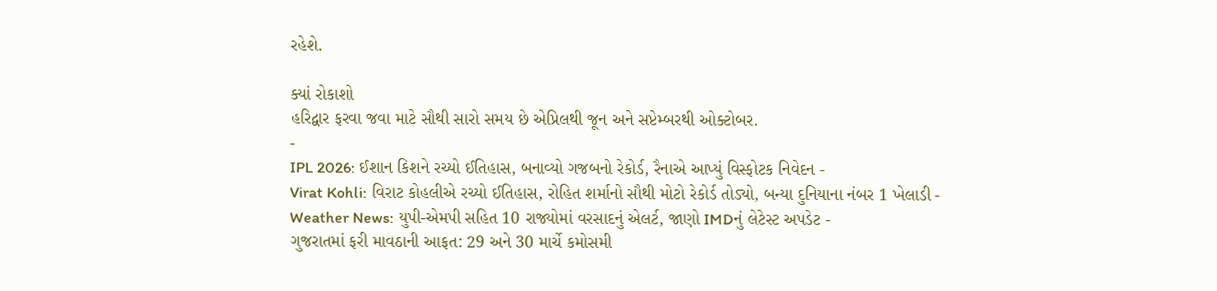રહેશે.

ક્યાં રોકાશો
હરિદ્વાર ફરવા જવા માટે સૌથી સારો સમય છે એપ્રિલથી જૂન અને સપ્ટેમ્બરથી ઓક્ટોબર.
-
IPL 2026: ઈશાન કિશને રચ્યો ઈતિહાસ, બનાવ્યો ગજબનો રેકોર્ડ, રૈનાએ આપ્યું વિસ્ફોટક નિવેદન -
Virat Kohli: વિરાટ કોહલીએ રચ્યો ઈતિહાસ, રોહિત શર્માનો સૌથી મોટો રેકોર્ડ તોડ્યો, બન્યા દુનિયાના નંબર 1 ખેલાડી -
Weather News: યુપી-એમપી સહિત 10 રાજ્યોમાં વરસાદનું એલર્ટ, જાણો IMDનું લેટેસ્ટ અપડેટ -
ગુજરાતમાં ફરી માવઠાની આફત: 29 અને 30 માર્ચે કમોસમી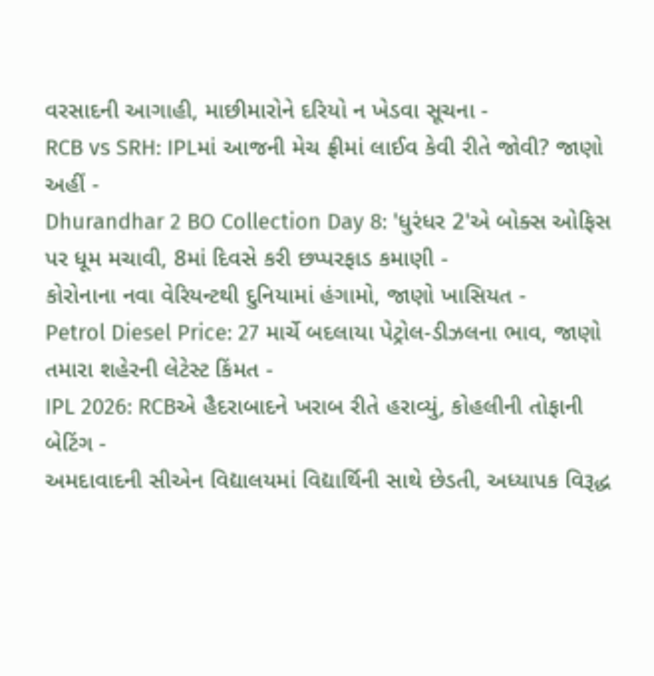વરસાદની આગાહી, માછીમારોને દરિયો ન ખેડવા સૂચના -
RCB vs SRH: IPLમાં આજની મેચ ફ્રીમાં લાઈવ કેવી રીતે જોવી? જાણો અહીં -
Dhurandhar 2 BO Collection Day 8: 'ધુરંધર 2'એ બોક્સ ઓફિસ પર ધૂમ મચાવી, 8માં દિવસે કરી છપ્પરફાડ કમાણી -
કોરોનાના નવા વેરિયન્ટથી દુનિયામાં હંગામો, જાણો ખાસિયત -
Petrol Diesel Price: 27 માર્ચે બદલાયા પેટ્રોલ-ડીઝલના ભાવ, જાણો તમારા શહેરની લેટેસ્ટ કિંમત -
IPL 2026: RCBએ હૈદરાબાદને ખરાબ રીતે હરાવ્યું, કોહલીની તોફાની બેટિંગ -
અમદાવાદની સીએન વિદ્યાલયમાં વિદ્યાર્થિની સાથે છેડતી, અધ્યાપક વિરૂદ્ધ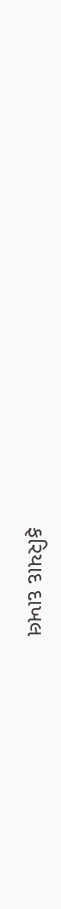ફરિયાદ દાખલ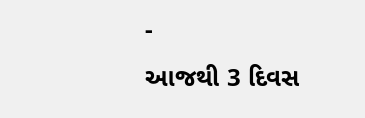-
આજથી 3 દિવસ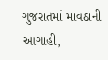ગુજરાતમાં માવઠાની આગાહી,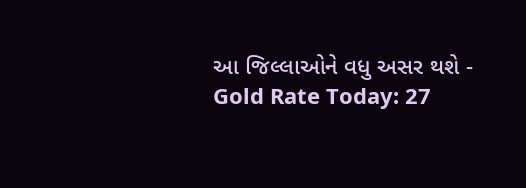આ જિલ્લાઓને વધુ અસર થશે -
Gold Rate Today: 27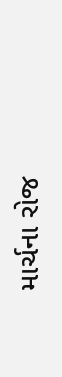માર્ચના રોજ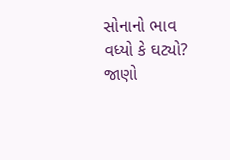સોનાનો ભાવ વધ્યો કે ઘટ્યો? જાણો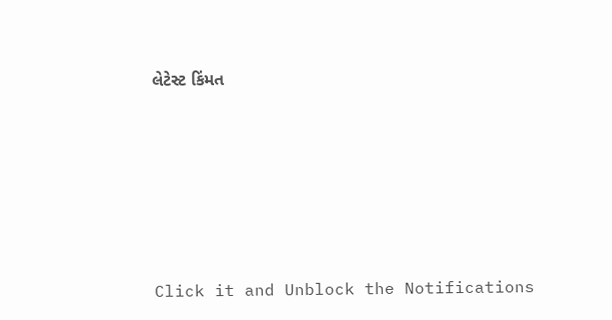લેટેસ્ટ કિંમત










Click it and Unblock the Notifications